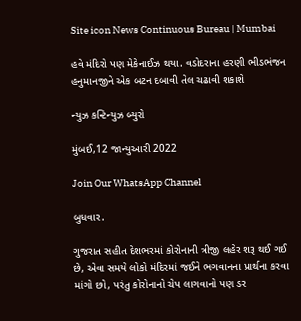Site icon News Continuous Bureau | Mumbai

હવે મંદિરો પણ મેકેનાઈઝ થયા. વડોદરાના હરણી ભીડભંજન હનુમાનજીને એક બટન દબાવી તેલ ચઢાવી શકાશે

ન્યુઝ કન્ટિન્યુઝ બ્યુરો

મુંબઈ,12 જાન્યુઆરી 2022

Join Our WhatsApp Channel

બુધવાર.

ગુજરાત સહીત દેશભરમાં કોરોનાની ત્રીજી લહેર શરૂ થઈ ગઈ છે, એવા સમયે લોકો મંદિરમાં જઈને ભગવાનના પ્રાર્થના કરવા માંગો છો, પરંતુ કોરોનાનો ચેપ લાગવાનો પણ ડર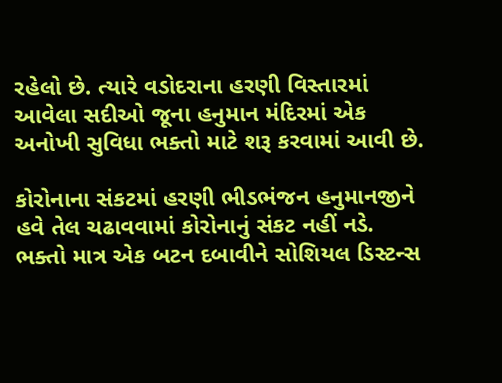રહેલો છે. ત્યારે વડોદરાના હરણી વિસ્તારમાં આવેલા સદીઓ જૂના હનુમાન મંદિરમાં એક અનોખી સુવિધા ભક્તો માટે શરૂ કરવામાં આવી છે.

કોરોનાના સંકટમાં હરણી ભીડભંજન હનુમાનજીને હવે તેલ ચઢાવવામાં કોરોનાનું સંકટ નહીં નડે. ભક્તો માત્ર એક બટન દબાવીને સોશિયલ ડિસ્ટન્સ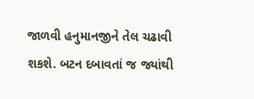જાળવી હનુમાનજીને તેલ ચઢાવી શકશે. બટન દબાવતાં જ જ્યાંથી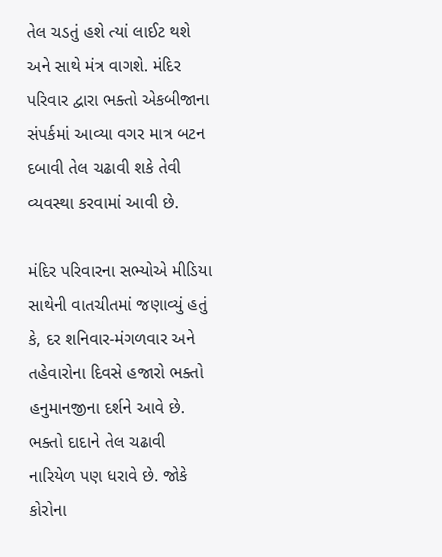તેલ ચડતું હશે ત્યાં લાઈટ થશે અને સાથે મંત્ર વાગશે. મંદિર પરિવાર દ્વારા ભક્તો એકબીજાના સંપર્કમાં આવ્યા વગર માત્ર બટન દબાવી તેલ ચઢાવી શકે તેવી વ્યવસ્થા કરવામાં આવી છે.

મંદિર પરિવારના સભ્યોએ મીડિયા સાથેની વાતચીતમાં જણાવ્યું હતું કે, દર શનિવાર-મંગળવાર અને તહેવારોના દિવસે હજારો ભક્તો હનુમાનજીના દર્શને આવે છે. ભક્તો દાદાને તેલ ચઢાવી નારિયેળ પણ ધરાવે છે. જોકે કોરોના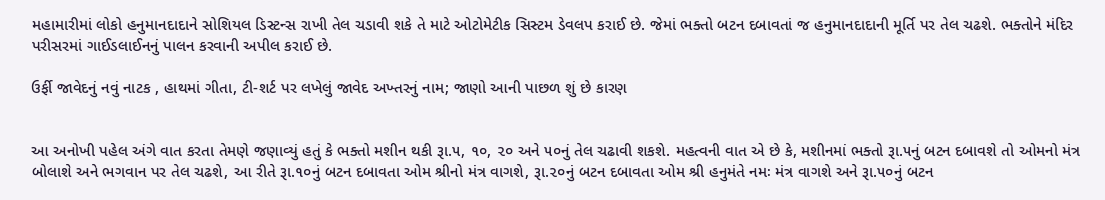મહામારીમાં લોકો હનુમાનદાદાને સોશિયલ ડિસ્ટન્સ રાખી તેલ ચડાવી શકે તે માટે ઓટોમેટીક સિસ્ટમ ડેવલપ કરાઈ છે. જેમાં ભક્તો બટન દબાવતાં જ હનુમાનદાદાની મૂર્તિ પર તેલ ચઢશે. ભક્તોને મંદિર પરીસરમાં ગાઈડલાઈનનું પાલન કરવાની અપીલ કરાઈ છે.

ઉર્ફી જાવેદનું નવું નાટક , હાથમાં ગીતા, ટી-શર્ટ પર લખેલું જાવેદ અખ્તરનું નામ; જાણો આની પાછળ શું છે કારણ


આ અનોખી પહેલ અંગે વાત કરતા તેમણે જણાવ્યું હતું કે ભક્તો મશીન થકી રૂા.૫, ૧૦, ૨૦ અને ૫૦નું તેલ ચઢાવી શકશે. મહત્વની વાત એ છે કે, મશીનમાં ભક્તો રૂા.૫નું બટન દબાવશે તો ઓમનો મંત્ર બોલાશે અને ભગવાન પર તેલ ચઢશે, આ રીતે રૂા.૧૦નું બટન દબાવતા ઓમ શ્રીનો મંત્ર વાગશે, રૂા.૨૦નું બટન દબાવતા ઓમ શ્રી હનુમંતે નમઃ મંત્ર વાગશે અને રૂા.૫૦નું બટન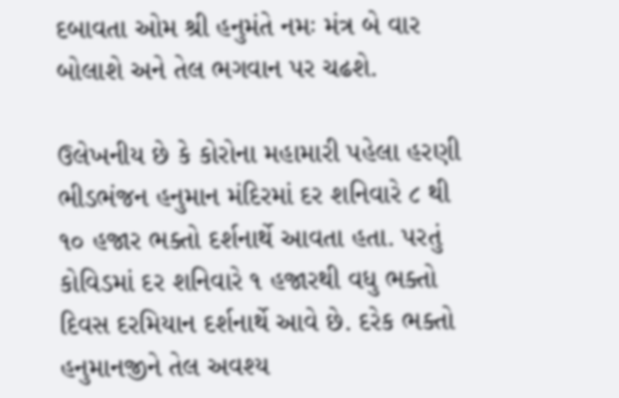દબાવતા ઓમ શ્રી હનુમંતે નમઃ મંત્ર બે વાર બોલાશે અને તેલ ભગવાન પર ચઢશે.

ઉલેખનીય છે કે કોરોના મહામારી પહેલા હરણી ભીડભંજન હનુમાન મંદિરમાં દર શનિવારે ૮ થી ૧૦ હજાર ભક્તો દર્શનાર્થે આવતા હતા. પરતું કોવિડમાં દર શનિવારે ૧ હજારથી વધુ ભક્તો દિવસ દરમિયાન દર્શનાર્થે આવે છે. દરેક ભક્તો હનુમાનજીને તેલ અવશ્ય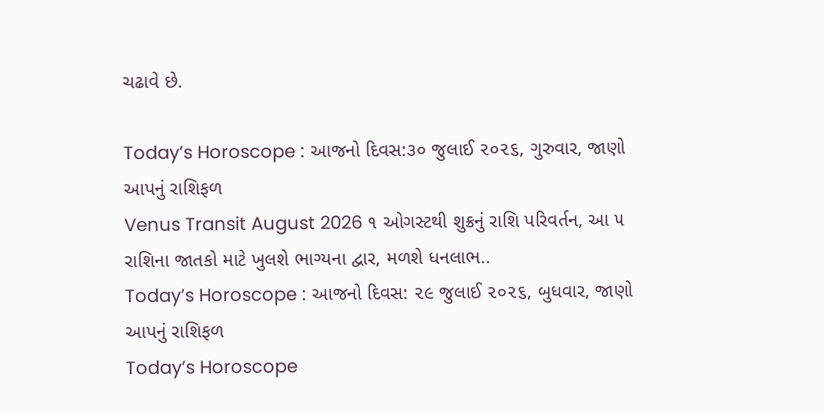ચઢાવે છે.

Today’s Horoscope : આજનો દિવસ:૩૦ જુલાઈ ૨૦૨૬, ગુરુવાર, જાણો આપનું રાશિફળ
Venus Transit August 2026 ૧ ઓગસ્ટથી શુક્રનું રાશિ પરિવર્તન, આ ૫ રાશિના જાતકો માટે ખુલશે ભાગ્યના દ્વાર, મળશે ધનલાભ..
Today’s Horoscope : આજનો દિવસ: ૨૯ જુલાઈ ૨૦૨૬, બુધવાર, જાણો આપનું રાશિફળ
Today’s Horoscope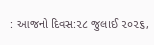: આજનો દિવસ:૨૮ જુલાઈ ૨૦૨૬,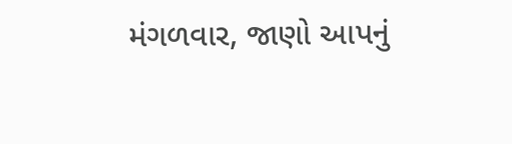મંગળવાર, જાણો આપનું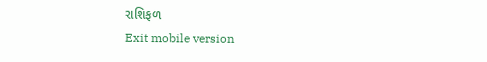રાશિફળ
Exit mobile version